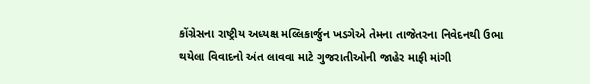કોંગ્રેસના રાષ્ટ્રીય અધ્યક્ષ મલ્લિકાર્જુન ખડગેએ તેમના તાજેતરના નિવેદનથી ઉભા થયેલા વિવાદનો અંત લાવવા માટે ગુજરાતીઓની જાહેર માફી માંગી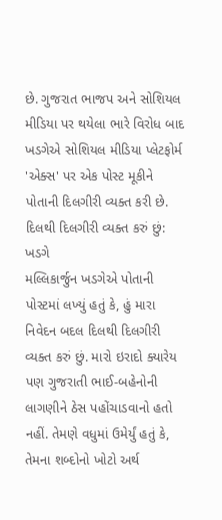છે. ગુજરાત ભાજપ અને સોશિયલ મીડિયા પર થયેલા ભારે વિરોધ બાદ ખડગેએ સોશિયલ મીડિયા પ્લેટફોર્મ 'એક્સ' પર એક પોસ્ટ મૂકીને પોતાની દિલગીરી વ્યક્ત કરી છે.
દિલથી દિલગીરી વ્યક્ત કરું છું: ખડગે
મલ્લિકાર્જુન ખડગેએ પોતાની પોસ્ટમાં લખ્યું હતું કે, હું મારા નિવેદન બદલ દિલથી દિલગીરી વ્યક્ત કરું છું. મારો ઇરાદો ક્યારેય પણ ગુજરાતી ભાઈ-બહેનોની લાગણીને ઠેસ પહોંચાડવાનો હતો નહીં. તેમણે વધુમાં ઉમેર્યું હતું કે, તેમના શબ્દોનો ખોટો અર્થ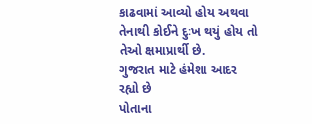કાઢવામાં આવ્યો હોય અથવા તેનાથી કોઈને દુઃખ થયું હોય તો તેઓ ક્ષમાપ્રાર્થી છે.
ગુજરાત માટે હંમેશા આદર રહ્યો છે
પોતાના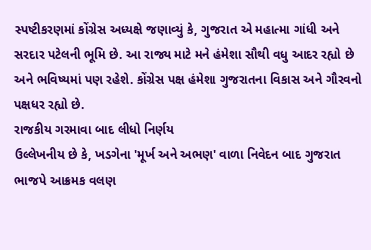સ્પષ્ટીકરણમાં કોંગ્રેસ અધ્યક્ષે જણાવ્યું કે, ગુજરાત એ મહાત્મા ગાંધી અને સરદાર પટેલની ભૂમિ છે. આ રાજ્ય માટે મને હંમેશા સૌથી વધુ આદર રહ્યો છે અને ભવિષ્યમાં પણ રહેશે. કોંગ્રેસ પક્ષ હંમેશા ગુજરાતના વિકાસ અને ગૌરવનો પક્ષધર રહ્યો છે.
રાજકીય ગરમાવા બાદ લીધો નિર્ણય
ઉલ્લેખનીય છે કે, ખડગેના 'મૂર્ખ અને અભણ' વાળા નિવેદન બાદ ગુજરાત ભાજપે આક્રમક વલણ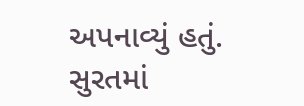અપનાવ્યું હતું. સુરતમાં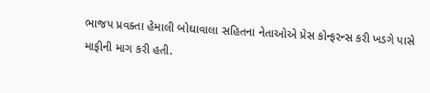ભાજપ પ્રવક્તા હેમાલી બોઘાવાલા સહિતના નેતાઓએ પ્રેસ કોન્ફરન્સ કરી ખડગે પાસે માફીની માગ કરી હતી.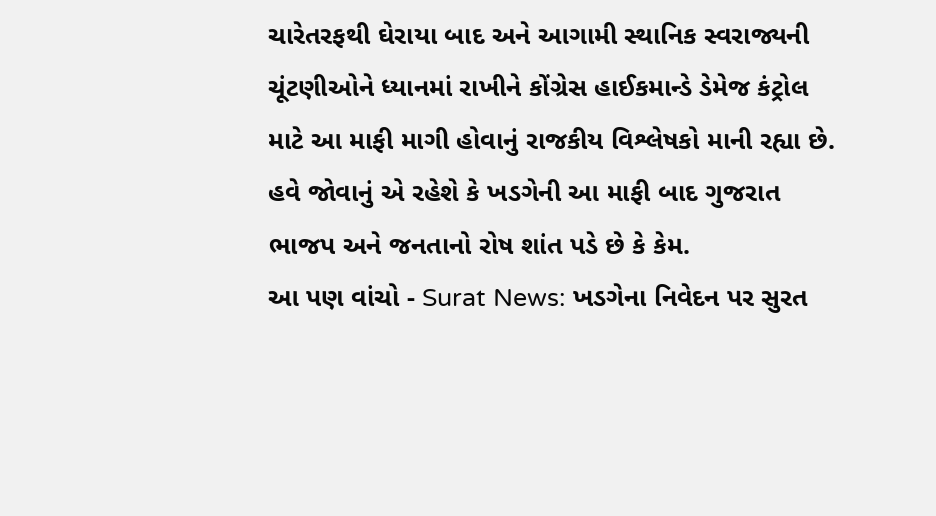ચારેતરફથી ઘેરાયા બાદ અને આગામી સ્થાનિક સ્વરાજ્યની ચૂંટણીઓને ધ્યાનમાં રાખીને કોંગ્રેસ હાઈકમાન્ડે ડેમેજ કંટ્રોલ માટે આ માફી માગી હોવાનું રાજકીય વિશ્લેષકો માની રહ્યા છે. હવે જોવાનું એ રહેશે કે ખડગેની આ માફી બાદ ગુજરાત ભાજપ અને જનતાનો રોષ શાંત પડે છે કે કેમ.
આ પણ વાંચો - Surat News: ખડગેના નિવેદન પર સુરત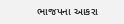ભાજપના આકરા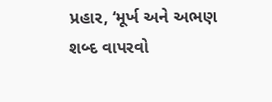પ્રહાર, ‘મૂર્ખ અને અભણ શબ્દ વાપરવો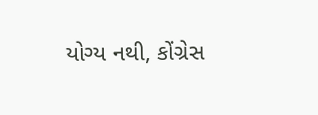યોગ્ય નથી, કોંગ્રેસ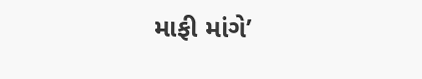માફી માંગે’